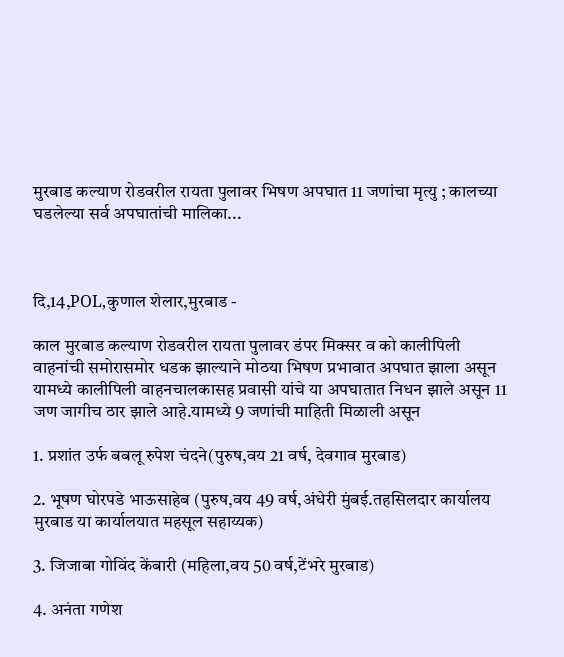मुरबाड कल्याण रोडवरील रायता पुलावर भिषण अपघात 11 जणांचा मृत्यु ; कालच्या घडलेल्या सर्व अपघातांची मालिका...



दि,14,POL,कुणाल शेलार,मुरबाड -

काल मुरबाड कल्याण रोडवरील रायता पुलावर डंपर मिक्सर व को कालीपिली वाहनांची समोरासमोर धडक झाल्याने मोठया भिषण प्रभावात अपघात झाला असून यामध्ये कालीपिली वाहनचालकासह प्रवासी यांचे या अपघातात निधन झाले असून 11 जण जागीच ठार झाले आहे.यामध्ये 9 जणांची माहिती मिळाली असून

1. प्रशांत उर्फ बबलू रुपेश चंदने(पुरुष,वय 21 वर्ष, देवगाव मुरबाड)

2. भूषण घोरपडे भाऊसाहेब (पुरुष,वय 49 वर्ष,अंधेरी मुंबई.तहसिलदार कार्यालय मुरबाड या कार्यालयात महसूल सहाय्यक)

3. जिजाबा गोविंद केंबारी (महिला,वय 50 वर्ष,टेंभरे मुरबाड)

4. अनंता गणेश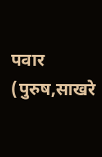पवार (पुरुष,साखरे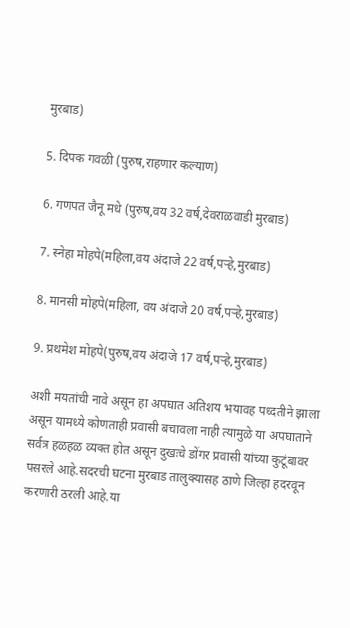मुरबाड)

5. दिपक गवळी (पुरुष,राहणार कल्याण)

6. गणपत जैनू मधे (पुरुष,वय 32 वर्ष,देवराळवाडी मुरबाड)

7. स्नेहा मोहपे(महिला,वय अंदाजे 22 वर्ष,पर्‍हे,मुरबाड)

8. मानसी मोहपे(महिला, वय अंदाजे 20 वर्ष,पर्‍हे,मुरबाड)

9. प्रथमेश मोहपे(पुरुष,वय अंदाजे 17 वर्ष,पर्‍हे,मुरबाड)

अशी मयतांची नावे असून हा अपघात अतिशय भयावह पध्दतीने झाला असून यामध्ये कोणताही प्रवासी बचावला नाही त्यामुळे या अपघाताने सर्वत्र हळहळ व्यक्त होत असून दुखःचे डोंगर प्रवासी यांच्या कुटूंबावर पसरले आहे.सदरची घटना मुरबाड तालुक्यासह ठाणे जिल्हा हदरवून करणारी ठरली आहे.या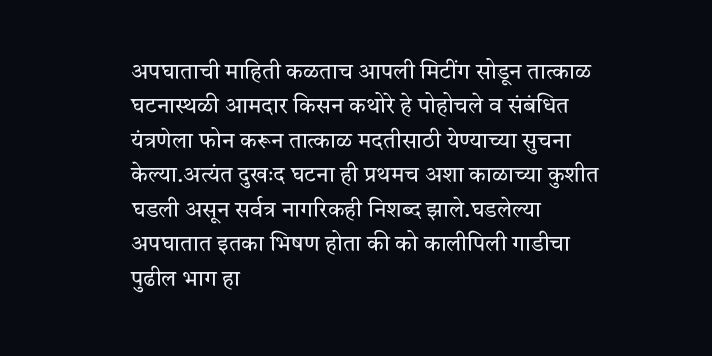अपघाताची माहिती कळताच आपली मिटींग सोडून तात्काळ घटनास्थळी आमदार किसन कथोरे हे पोहोचले व संबंधित यंत्रणेला फोन करून तात्काळ मदतीसाठी येण्याच्या सुचना केल्या.अत्यंत दुखःद घटना ही प्रथमच अशा काळाच्या कुशीत घडली असून सर्वत्र नागरिकही निशब्द झाले.घडलेल्या अपघातात इतका भिषण होता की को कालीपिली गाडीचा पुढील भाग हा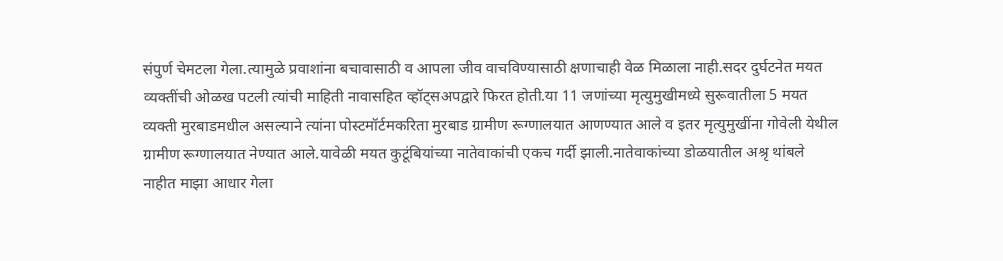संपुर्ण चेमटला गेला.त्यामुळे प्रवाशांना बचावासाठी व आपला जीव वाचविण्यासाठी क्षणाचाही वेळ मिळाला नाही.सदर दुर्घटनेत मयत व्यक्तींची ओळख पटली त्यांची माहिती नावासहित व्हॉट्सअपद्वारे फिरत होती.या 11 जणांच्या मृत्युमुखीमध्ये सुरूवातीला 5 मयत व्यक्ती मुरबाडमधील असल्याने त्यांना पोस्टमॉर्टमकरिता मुरबाड ग्रामीण रूग्णालयात आणण्यात आले व इतर मृत्युमुखींना गोवेली येथील ग्रामीण रूग्णालयात नेण्यात आले.यावेळी मयत कुटूंबियांच्या नातेवाकांची एकच गर्दी झाली.नातेवाकांच्या डोळयातील अश्रृ थांबले नाहीत माझा आधार गेला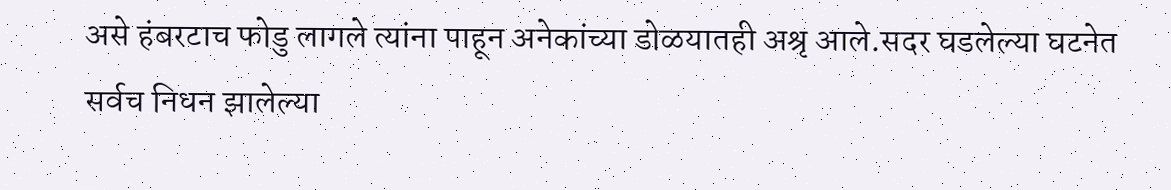असे हंबरटाच फोडु लागले त्यांना पाहून अनेकांच्या डोळयातही अश्रृ आले.सदर घडलेल्या घटनेत सर्वच निधन झालेल्या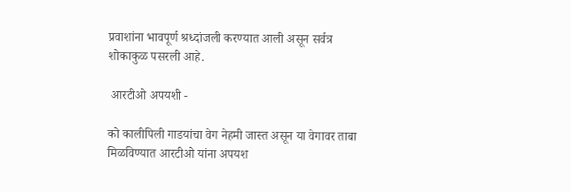प्रवाशांना भावपूर्ण श्रध्दांजली करण्यात आली असून सर्वत्र शोकाकुळ पसरली आहे.

 आरटीओ अपयशी -

को कालीपिली गाडयांचा वेग नेहमी जास्त असून या वेगावर ताबा मिळविण्यात आरटीओ यांना अपयश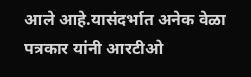आले आहे.यासंदर्भात अनेक वेळा पत्रकार यांनी आरटीओ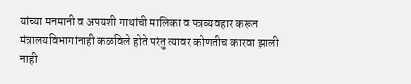यांच्या मनमानी व अपयशी गाथांची मालिका व पत्रव्यवहार करून मंत्रालयविभागांनाही कळविले होते परंतु त्यावर कोणतीच कारवा झाली नाही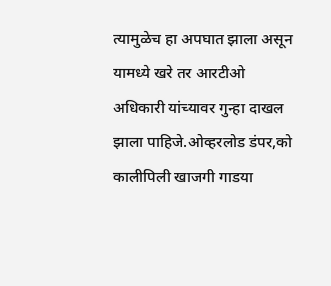त्यामुळेच हा अपघात झाला असून यामध्ये खरे तर आरटीओ अधिकारी यांच्यावर गुन्हा दाखल झाला पाहिजे.ओव्हरलोड डंपर,को कालीपिली खाजगी गाडया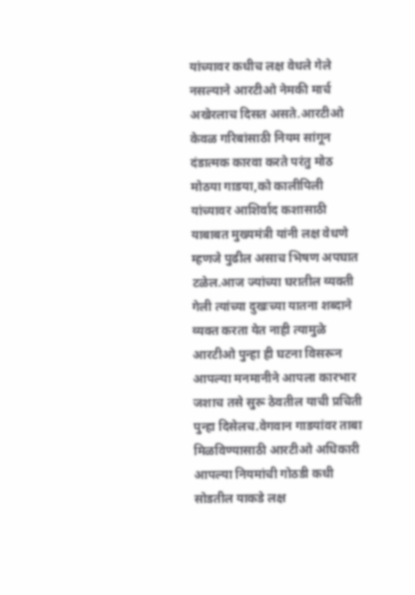यांच्यावर कधीच लक्ष वेधले गेले नसल्याने आरटीओ नेमकी मार्च अखेरलाच दिसत असते.आरटीओ केवळ गरिबांसाठी नियम सांगून दंडात्मक कारवा करते परंतु मोठ मोठया गाडया,को कालीपिली यांच्यावर आशिर्वाद कशासाठी याबाबत मुख्यमंत्री यांनी लक्ष वेधणे म्हणजे पुढील असाच भिषण अपघात टळेल.आज ज्यांच्या घरातील व्यक्ती गेली त्यांच्या दुखःच्या यातना शब्दाने व्यक्त करता येत नाही त्यामुळे आरटीओ पुन्हा ही घटना विसरून आपल्या मनमानीने आपला कारभार जशाच तसे सुरू ठेवतील याची प्रचिती पुन्हा दिसेलच.वेगवान गाडयांवर ताबा मिळविण्यासाठी आरटीओ अधिकारी आपल्या नियमांची गोठडी कधी सोडतील याकडे लक्ष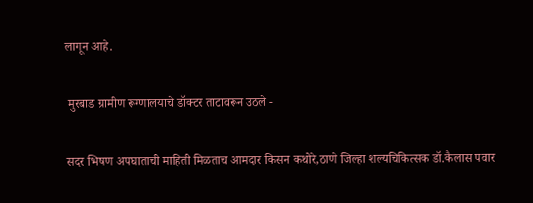लागून आहे.

 मुरबाड ग्रामीण रूग्णालयाचे डॉक्टर ताटावरून उठले -

सदर भिषण अपघाताची माहिती मिळताच आमदार किसन कथोरे,ठाणे जिल्हा शल्यचिकित्सक डॉ.कैलास पवार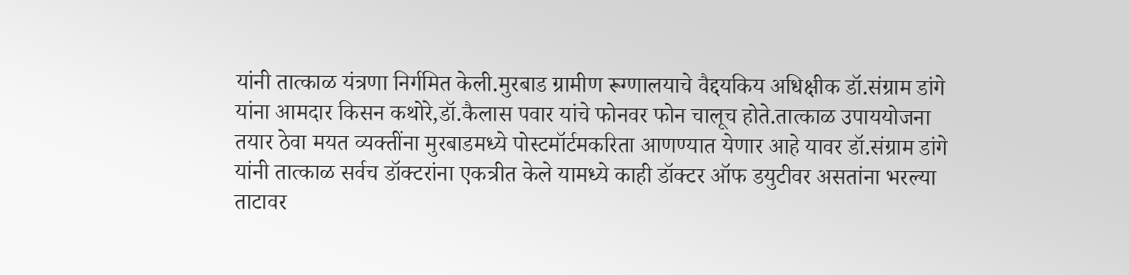यांनी तात्काळ यंत्रणा निर्गमित केली.मुरबाड ग्रामीण रूग्णालयाचे वैद्दयकिय अधिक्षीक डॉ.संग्राम डांगे यांना आमदार किसन कथोरे,डॉ.कैलास पवार यांचे फोनवर फोन चालूच होते.तात्काळ उपाययोजना तयार ठेवा मयत व्यक्तींना मुरबाडमध्ये पोस्टमॉर्टमकरिता आणण्यात येणार आहे यावर डॉ.संग्राम डांगे यांनी तात्काळ सर्वच डॉक्टरांना एकत्रीत केले यामध्ये काही डॉक्टर ऑफ डयुटीवर असतांना भरल्या ताटावर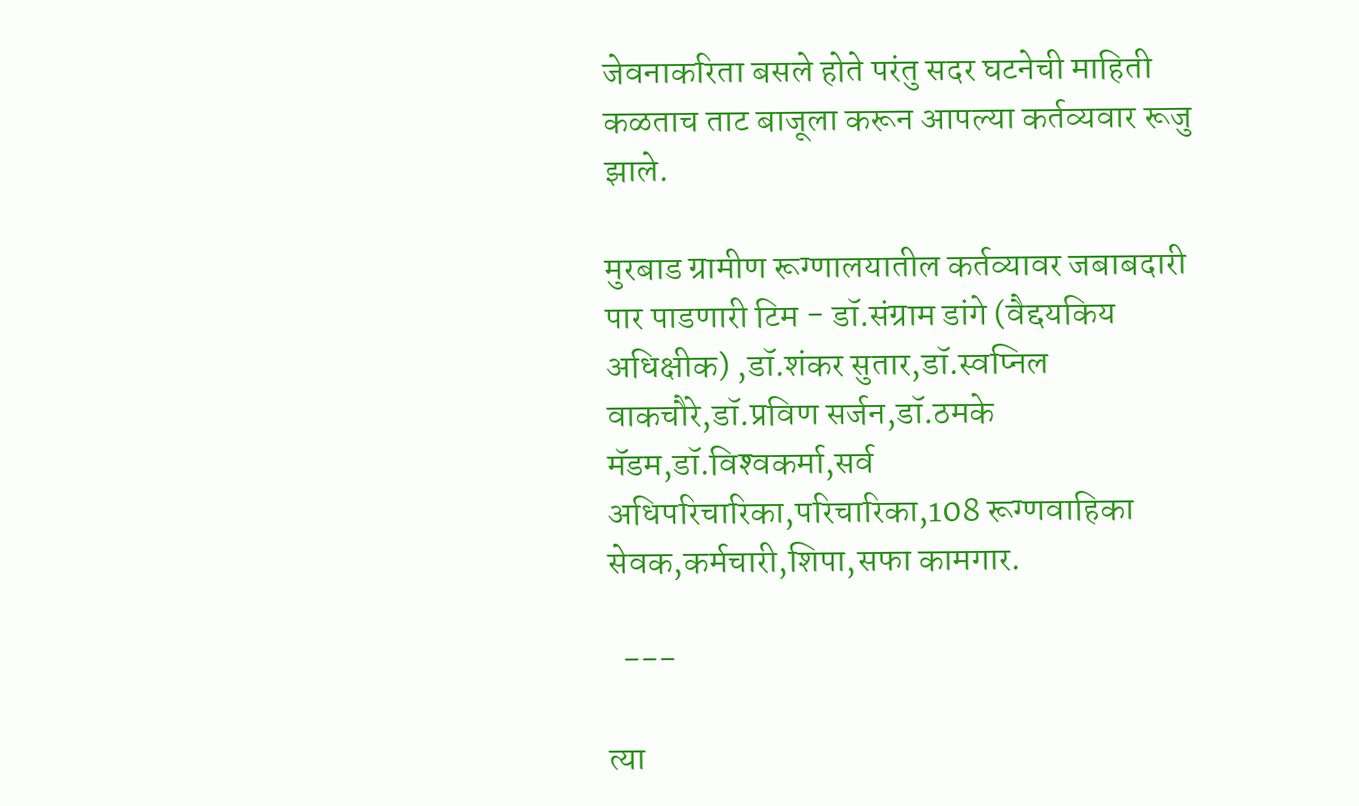जेवनाकरिता बसले होते परंतु सदर घटनेची माहिती कळताच ताट बाजूला करून आपल्या कर्तव्यवार रूजु झाले.

मुरबाड ग्रामीण रूग्णालयातील कर्तव्यावर जबाबदारी पार पाडणारी टिम - डॉ.संग्राम डांगे (वैद्दयकिय अधिक्षीक) ,डॉ.शंकर सुतार,डॉ.स्वप्निल वाकचौरे,डॉ.प्रविण सर्जन,डॉ.ठमके मॅडम,डॉ.विश्‍वकर्मा,सर्व अधिपरिचारिका,परिचारिका,108 रूग्णवाहिका सेवक,कर्मचारी,शिपा,सफा कामगार.

  ---

त्या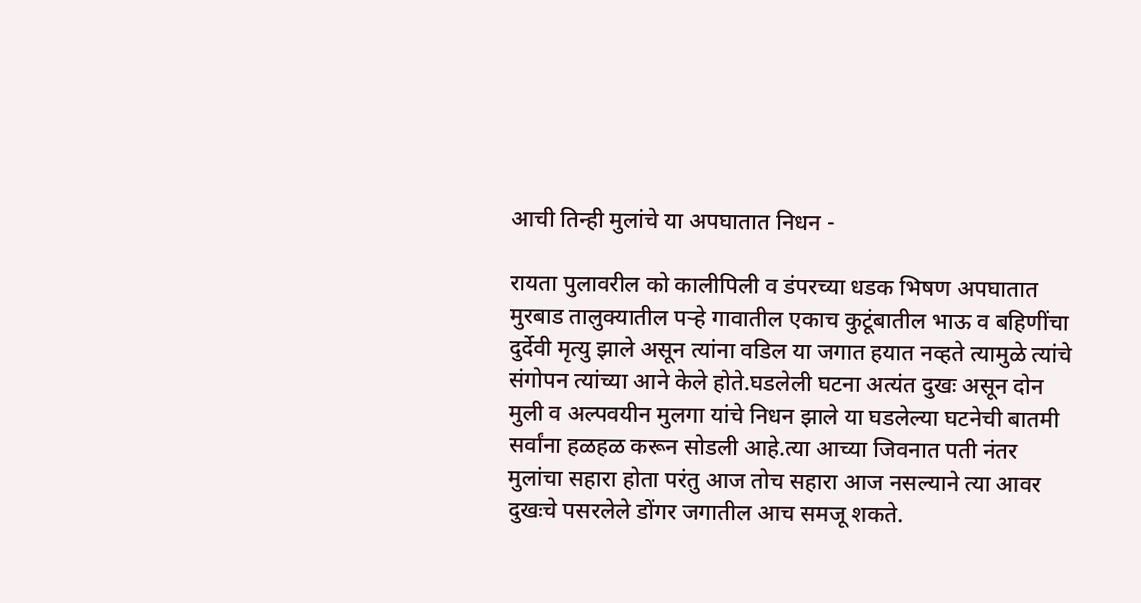आची तिन्ही मुलांचे या अपघातात निधन -

रायता पुलावरील को कालीपिली व डंपरच्या धडक भिषण अपघातात मुरबाड तालुक्यातील पर्‍हे गावातील एकाच कुटूंबातील भाऊ व बहिणींचा दुर्देवी मृत्यु झाले असून त्यांना वडिल या जगात हयात नव्हते त्यामुळे त्यांचे संगोपन त्यांच्या आने केले होते.घडलेली घटना अत्यंत दुखः असून दोन मुली व अल्पवयीन मुलगा यांचे निधन झाले या घडलेल्या घटनेची बातमी सर्वांना हळहळ करून सोडली आहे.त्या आच्या जिवनात पती नंतर मुलांचा सहारा होता परंतु आज तोच सहारा आज नसल्याने त्या आवर दुखःचे पसरलेले डोंगर जगातील आच समजू शकते.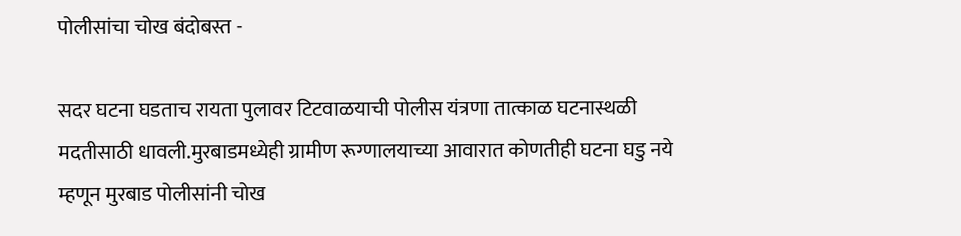पोलीसांचा चोख बंदोबस्त -

सदर घटना घडताच रायता पुलावर टिटवाळयाची पोलीस यंत्रणा तात्काळ घटनास्थळी मदतीसाठी धावली.मुरबाडमध्येही ग्रामीण रूग्णालयाच्या आवारात कोणतीही घटना घडु नये म्हणून मुरबाड पोलीसांनी चोख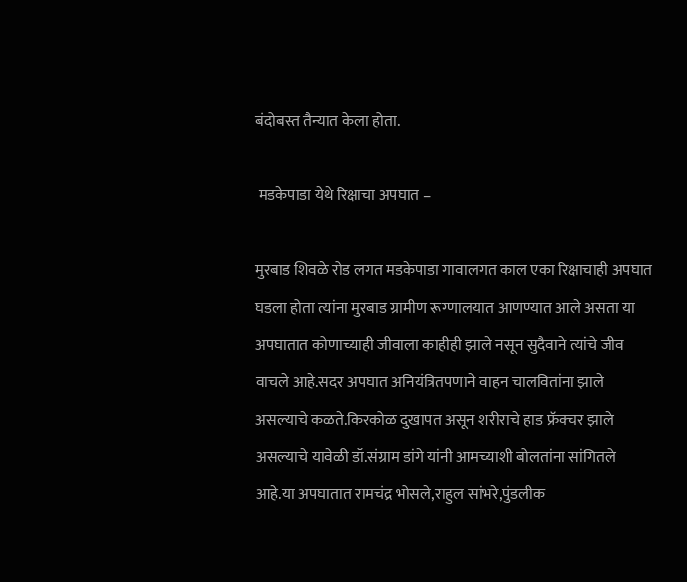बंदोबस्त तैन्यात केला होता.

 मडकेपाडा येथे रिक्षाचा अपघात –

मुरबाड शिवळे रोड लगत मडकेपाडा गावालगत काल एका रिक्षाचाही अपघात घडला होता त्यांना मुरबाड ग्रामीण रूग्णालयात आणण्यात आले असता या अपघातात कोणाच्याही जीवाला काहीही झाले नसून सुदैवाने त्यांचे जीव वाचले आहे.सदर अपघात अनियंत्रितपणाने वाहन चालवितांना झाले असल्याचे कळते.किरकोळ दुखापत असून शरीराचे हाड फ्रॅक्चर झाले असल्याचे यावेळी डॉ.संग्राम डांगे यांनी आमच्याशी बोलतांना सांगितले आहे.या अपघातात रामचंद्र भोसले,राहुल सांभरे,पुंडलीक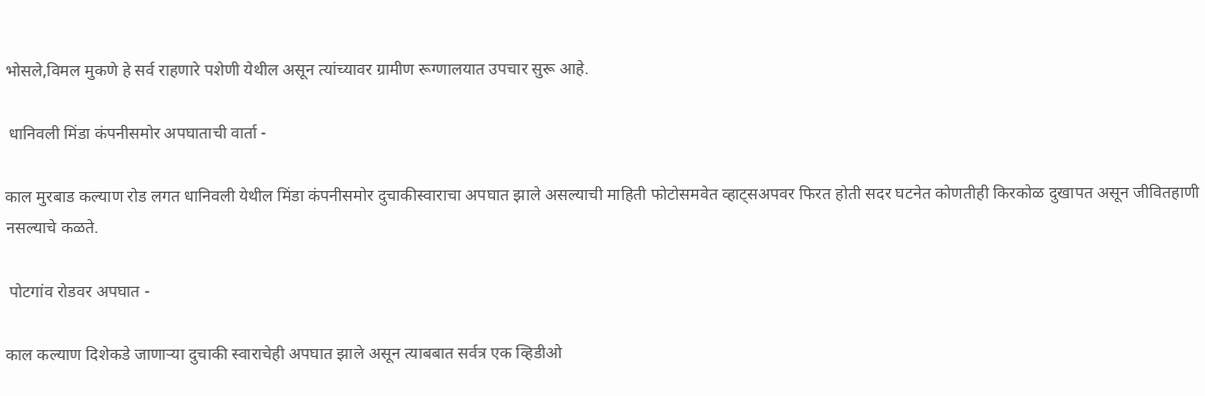भोसले,विमल मुकणे हे सर्व राहणारे पशेणी येथील असून त्यांच्यावर ग्रामीण रूग्णालयात उपचार सुरू आहे.

 धानिवली मिंडा कंपनीसमोर अपघाताची वार्ता -

काल मुरबाड कल्याण रोड लगत धानिवली येथील मिंडा कंपनीसमोर दुचाकीस्वाराचा अपघात झाले असल्याची माहिती फोटोसमवेत व्हाट्सअपवर फिरत होती सदर घटनेत कोणतीही किरकोळ दुखापत असून जीवितहाणी नसल्याचे कळते.

 पोटगांव रोडवर अपघात -

काल कल्याण दिशेकडे जाणार्‍या दुचाकी स्वाराचेही अपघात झाले असून त्याबबात सर्वत्र एक व्हिडीओ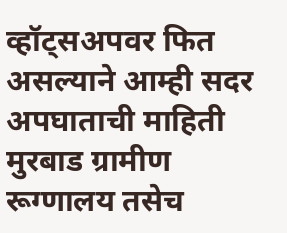व्हॉट्सअपवर फित असल्याने आम्ही सदर अपघाताची माहिती मुरबाड ग्रामीण रूग्णालय तसेच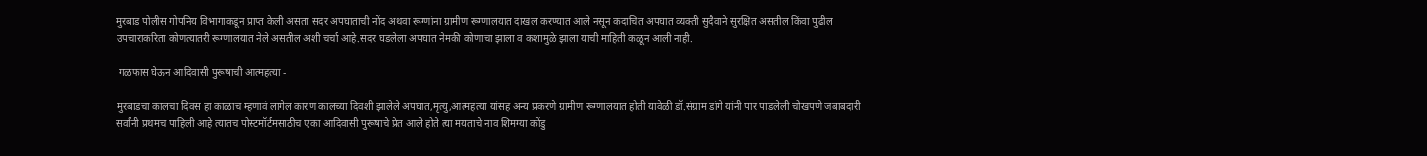मुरबाड पोलीस गोपनिय विभागाकडून प्राप्त केली असता सदर अपघाताची नोंद अथवा रूग्णांना ग्रामीण रूग्णालयात दाखल करण्यात आले नसून कदाचित अपघात व्यक्ती सुदैवाने सुरक्षित असतील किंवा पुढील उपचाराकरिता कोणत्यातरी रूग्णालयात नेले असतील अशी चर्चा आहे.सदर घडलेला अपघात नेमकी कोणाचा झाला व कशामुळे झाला याची माहिती कळून आली नाही.

 गळफास घेऊन आदिवासी पुरूषाची आत्महत्या -

मुरबाडचा कालचा दिवस हा काळाच म्हणावं लागेल कारण कालच्या दिवशी झालेले अपघात,मृत्यु,आत्महत्या यांसह अन्य प्रकरणे ग्रामीण रूग्णालयात होती यावेळी डॉ.संग्राम डांगे यांनी पार पाडलेली चोखपणे जबाबदारी सर्वांनी प्रथमच पाहिली आहे त्यातच पोस्टमॉर्टमसाठीच एका आदिवासी पुरूषाचे प्रेत आले होते त्या मयताचे नाव शिमग्या कोंडु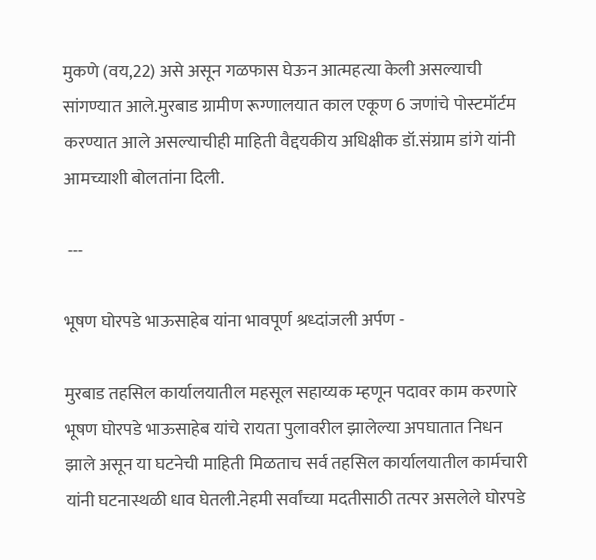मुकणे (वय,22) असे असून गळफास घेऊन आत्महत्या केली असल्याची सांगण्यात आले.मुरबाड ग्रामीण रूग्णालयात काल एकूण 6 जणांचे पोस्टमॉर्टम करण्यात आले असल्याचीही माहिती वैद्दयकीय अधिक्षीक डॉ.संग्राम डांगे यांनी आमच्याशी बोलतांना दिली.

 ---

भूषण घोरपडे भाऊसाहेब यांना भावपूर्ण श्रध्दांजली अर्पण -

मुरबाड तहसिल कार्यालयातील महसूल सहाय्यक म्हणून पदावर काम करणारे भूषण घोरपडे भाऊसाहेब यांचे रायता पुलावरील झालेल्या अपघातात निधन झाले असून या घटनेची माहिती मिळताच सर्व तहसिल कार्यालयातील कार्मचारी यांनी घटनास्थळी धाव घेतली.नेहमी सर्वांच्या मदतीसाठी तत्पर असलेले घोरपडे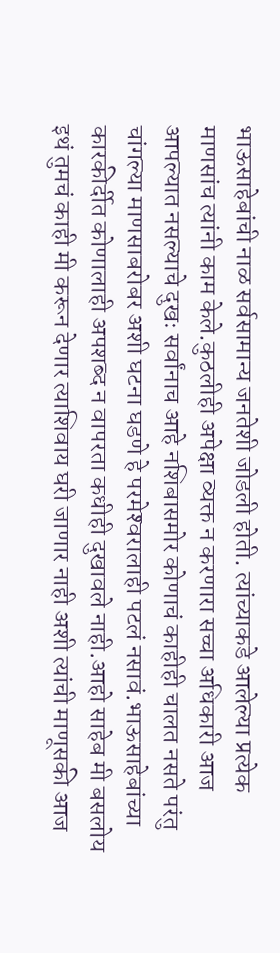भाऊसाहेबांची नाळ सर्वसामान्य जनतेशी जोडली होती. त्यांच्याकडे आलेल्या प्रत्येक माणसांच त्यांनी काम केले.कुठलीही अपेक्षा व्यक्त न करणारा सच्चा अधिकारी आज आपल्यात नसल्याचे दुखः सर्वांनाच आहे नशिबासमोर कोणाचं काहीही चालत नसते परंतु चांगल्या माणसाबरोबर अशी घटना घडणे हे परमेश्‍वरालाही पटलं नसावं.भाऊसाहेबांच्या कारकीर्दीत कोणालाही अपशब्द न वापरता कधीही दुखावले नाही.आहो साहेब मी बसलोय इथं तुमचं काही मी करून देणार त्याशिवाय घरी जाणार नाही अशी त्यांची माणूसकी आज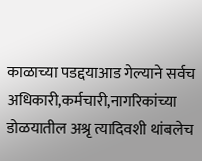काळाच्या पडद्दयाआड गेल्याने सर्वच अधिकारी,कर्मचारी,नागरिकांच्या डोळयातील अश्रृ त्यादिवशी थांबलेच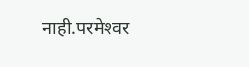नाही.परमेश्‍वर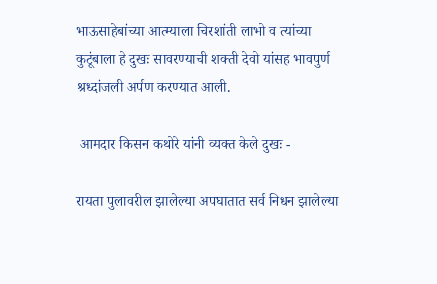भाऊसाहेबांच्या आत्म्याला चिरशांती लाभो व त्यांच्या कुटूंबाला हे दुखः सावरण्याची शक्ती देवो यांसह भावपुर्ण श्रध्दांजली अर्पण करण्यात आली.

 आमदार किसन कथोरे यांनी व्यक्त केले दुखः -

रायता पुलावरील झालेल्या अपघातात सर्व निधन झालेल्या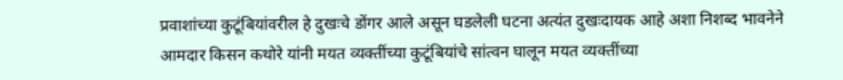प्रवाशांच्या कुटूंबियांवरील हे दुखःचे डोंगर आले असून घडलेली घटना अत्यंत दुखःदायक आहे अशा निशब्द भावनेने आमदार किसन कथोरे यांनी मयत व्यक्तींच्या कुटूंबियांचे सांत्वन घालून मयत व्यक्तींच्या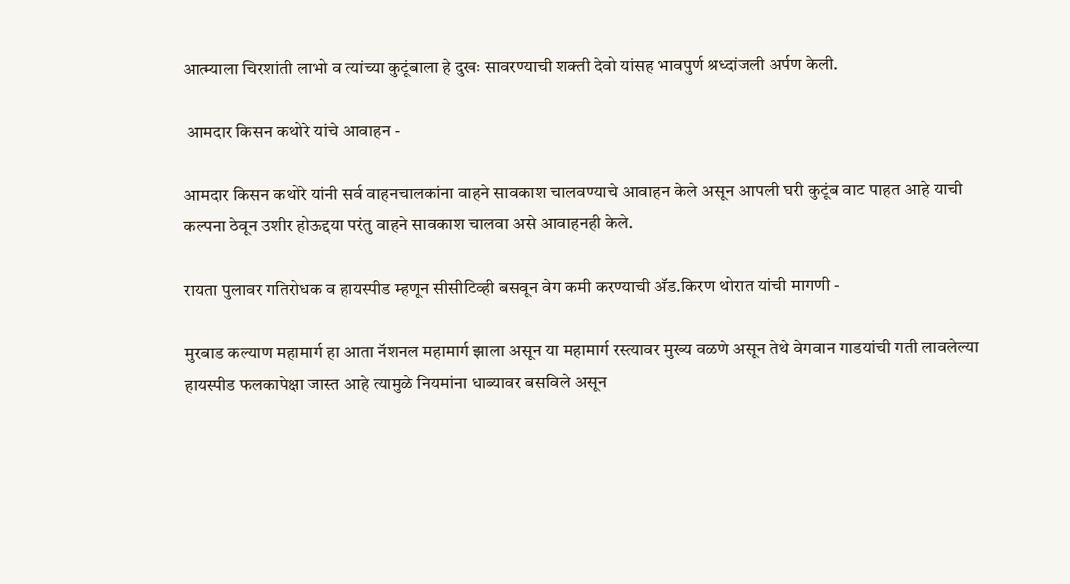आत्म्याला चिरशांती लाभो व त्यांच्या कुटूंबाला हे दुखः सावरण्याची शक्ती देवो यांसह भावपुर्ण श्रध्दांजली अर्पण केली.

 आमदार किसन कथोरे यांचे आवाहन -

आमदार किसन कथोरे यांनी सर्व वाहनचालकांना वाहने सावकाश चालवण्याचे आवाहन केले असून आपली घरी कुटूंब वाट पाहत आहे याची कल्पना ठेवून उशीर होऊद्दया परंतु वाहने सावकाश चालवा असे आवाहनही केले.

रायता पुलावर गतिरोधक व हायस्पीड म्हणून सीसीटिव्ही बसवून वेग कमी करण्याची अ‍ॅड.किरण थोरात यांची मागणी -

मुरबाड कल्याण महामार्ग हा आता नॅशनल महामार्ग झाला असून या महामार्ग रस्त्यावर मुख्य वळणे असून तेथे वेगवान गाडयांची गती लावलेल्या हायस्पीड फलकापेक्षा जास्त आहे त्यामुळे नियमांना धाब्यावर बसविले असून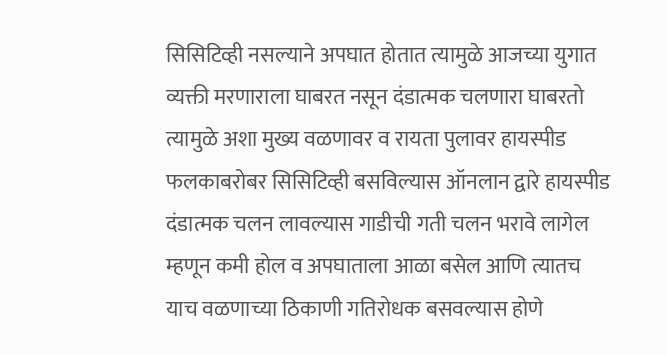सिसिटिव्ही नसल्याने अपघात होतात त्यामुळे आजच्या युगात व्यक्ती मरणाराला घाबरत नसून दंडात्मक चलणारा घाबरतो त्यामुळे अशा मुख्य वळणावर व रायता पुलावर हायस्पीड फलकाबरोबर सिसिटिव्ही बसविल्यास ऑनलान द्वारे हायस्पीड दंडात्मक चलन लावल्यास गाडीची गती चलन भरावे लागेल म्हणून कमी होल व अपघाताला आळा बसेल आणि त्यातच याच वळणाच्या ठिकाणी गतिरोधक बसवल्यास होणे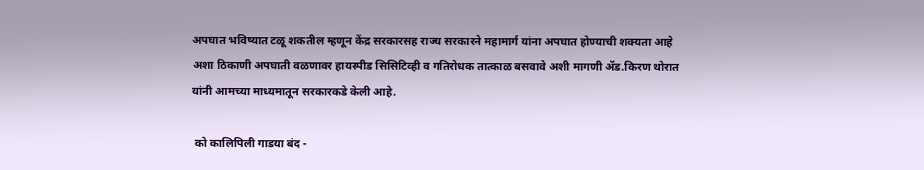अपघात भविष्यात टळू शकतील म्हणून केंद्र सरकारसह राज्य सरकारने महामार्ग यांना अपघात होण्याची शक्यता आहे अशा ठिकाणी अपघाती वळणावर हायस्पीड सिसिटिव्ही व गतिरोधक तात्काळ बसवावे अशी मागणी अ‍ॅड.किरण थोरात यांनी आमच्या माध्यमातून सरकारकडे केली आहे.

 को कालिपिली गाडया बंद -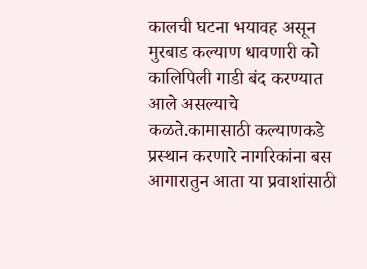कालची घटना भयावह असून मुरबाड कल्याण धावणारी को कालिपिली गाडी बंद करण्यात आले असल्याचे कळते.कामासाठी कल्याणकडे प्रस्थान करणारे नागरिकांना बस आगारातुन आता या प्रवाशांसाठी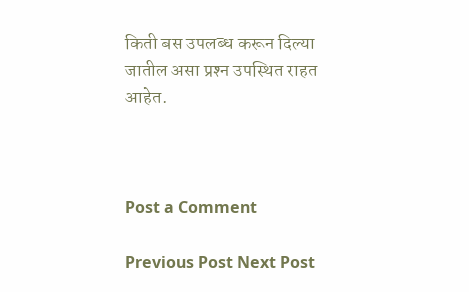किती बस उपलब्ध करून दिल्या जातील असा प्रश्‍न उपस्थित राहत आहेत.



Post a Comment

Previous Post Next Post